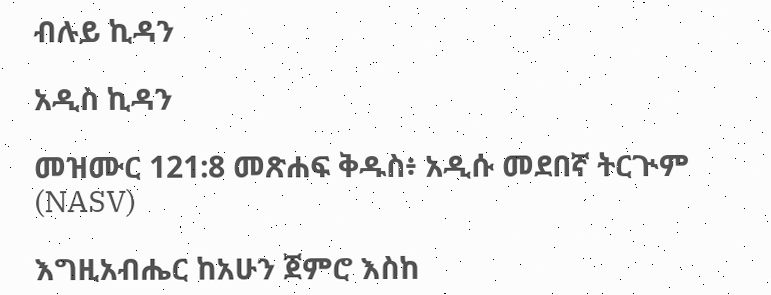ብሉይ ኪዳን

አዲስ ኪዳን

መዝሙር 121:8 መጽሐፍ ቅዱስ፥ አዲሱ መደበኛ ትርጒም (NASV)

እግዚአብሔር ከአሁን ጀምሮ እስከ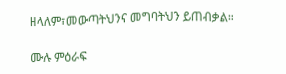ዘላለም፣መውጣትህንና መግባትህን ይጠብቃል።

ሙሉ ምዕራፍ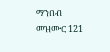ማንበብ መዝሙር 121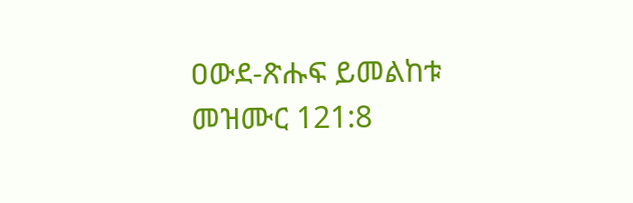ዐውደ-ጽሑፍ ይመልከቱ መዝሙር 121:8